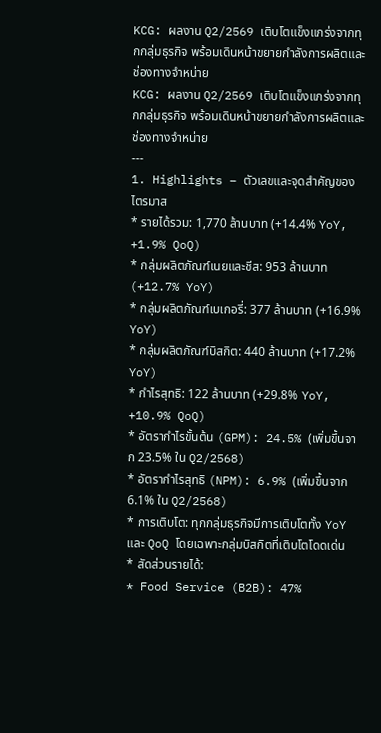KCG: ผลงาน Q2/2569 เติบโตแข็งแกร่งจากทุกกลุ่มธุรกิจ พร้อมเดินหน้าขยายกำลังการผลิตและช่องทางจำหน่าย
KCG: ผลงาน Q2/2569 เติบโตแข็งแกร่งจากทุกกลุ่มธุรกิจ พร้อมเดินหน้าขยายกำลังการผลิตและช่องทางจำหน่าย
---
1. Highlights – ตัวเลขและจุดสำคัญของไตรมาส
* รายได้รวม: 1,770 ล้านบาท (+14.4% YoY, +1.9% QoQ)
* กลุ่มผลิตภัณฑ์เนยและชีส: 953 ล้านบาท (+12.7% YoY)
* กลุ่มผลิตภัณฑ์เบเกอรี่: 377 ล้านบาท (+16.9% YoY)
* กลุ่มผลิตภัณฑ์บิสกิต: 440 ล้านบาท (+17.2% YoY)
* กำไรสุทธิ: 122 ล้านบาท (+29.8% YoY, +10.9% QoQ)
* อัตรากำไรขั้นต้น (GPM): 24.5% (เพิ่มขึ้นจาก 23.5% ใน Q2/2568)
* อัตรากำไรสุทธิ (NPM): 6.9% (เพิ่มขึ้นจาก 6.1% ใน Q2/2568)
* การเติบโต: ทุกกลุ่มธุรกิจมีการเติบโตทั้ง YoY และ QoQ โดยเฉพาะกลุ่มบิสกิตที่เติบโตโดดเด่น
* สัดส่วนรายได้:
* Food Service (B2B): 47%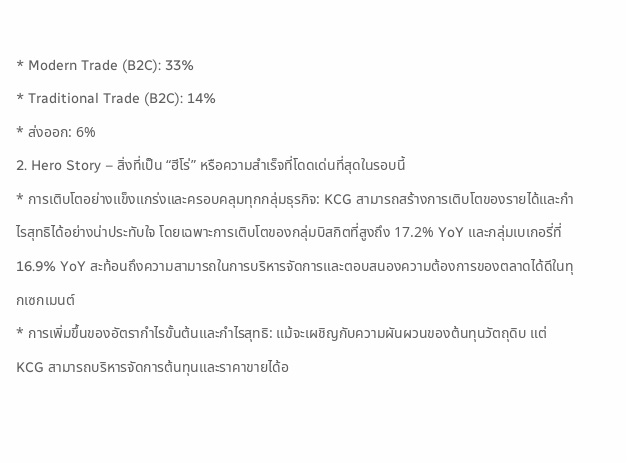* Modern Trade (B2C): 33%
* Traditional Trade (B2C): 14%
* ส่งออก: 6%
2. Hero Story – สิ่งที่เป็น “ฮีโร่” หรือความสำเร็จที่โดดเด่นที่สุดในรอบนี้
* การเติบโตอย่างแข็งแกร่งและครอบคลุมทุกกลุ่มธุรกิจ: KCG สามารถสร้างการเติบโตของรายได้และกำไรสุทธิได้อย่างน่าประทับใจ โดยเฉพาะการเติบโตของกลุ่มบิสกิตที่สูงถึง 17.2% YoY และกลุ่มเบเกอรี่ที่ 16.9% YoY สะท้อนถึงความสามารถในการบริหารจัดการและตอบสนองความต้องการของตลาดได้ดีในทุกเซกเมนต์
* การเพิ่มขึ้นของอัตรากำไรขั้นต้นและกำไรสุทธิ: แม้จะเผชิญกับความผันผวนของต้นทุนวัตถุดิบ แต่ KCG สามารถบริหารจัดการต้นทุนและราคาขายได้อ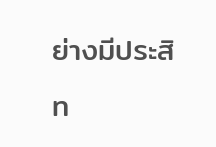ย่างมีประสิท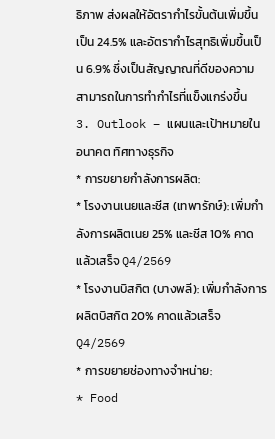ธิภาพ ส่งผลให้อัตรากำไรขั้นต้นเพิ่มขึ้นเป็น 24.5% และอัตรากำไรสุทธิเพิ่มขึ้นเป็น 6.9% ซึ่งเป็นสัญญาณที่ดีของความสามารถในการทำกำไรที่แข็งแกร่งขึ้น
3. Outlook – แผนและเป้าหมายในอนาคต ทิศทางธุรกิจ
* การขยายกำลังการผลิต:
* โรงงานเนยและชีส (เทพารักษ์): เพิ่มกำลังการผลิตเนย 25% และชีส 10% คาดแล้วเสร็จ Q4/2569
* โรงงานบิสกิต (บางพลี): เพิ่มกำลังการผลิตบิสกิต 20% คาดแล้วเสร็จ Q4/2569
* การขยายช่องทางจำหน่าย:
* Food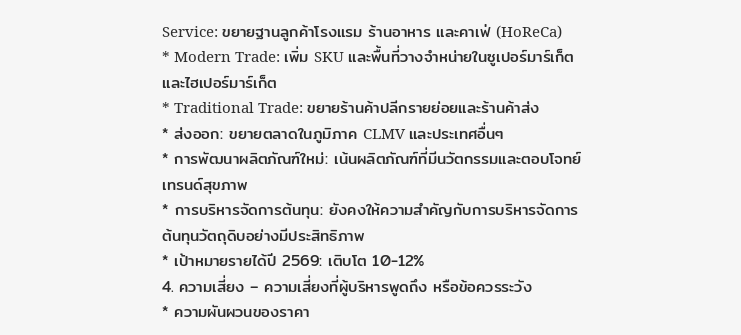Service: ขยายฐานลูกค้าโรงแรม ร้านอาหาร และคาเฟ่ (HoReCa)
* Modern Trade: เพิ่ม SKU และพื้นที่วางจำหน่ายในซูเปอร์มาร์เก็ตและไฮเปอร์มาร์เก็ต
* Traditional Trade: ขยายร้านค้าปลีกรายย่อยและร้านค้าส่ง
* ส่งออก: ขยายตลาดในภูมิภาค CLMV และประเทศอื่นๆ
* การพัฒนาผลิตภัณฑ์ใหม่: เน้นผลิตภัณฑ์ที่มีนวัตกรรมและตอบโจทย์เทรนด์สุขภาพ
* การบริหารจัดการต้นทุน: ยังคงให้ความสำคัญกับการบริหารจัดการต้นทุนวัตถุดิบอย่างมีประสิทธิภาพ
* เป้าหมายรายได้ปี 2569: เติบโต 10-12%
4. ความเสี่ยง – ความเสี่ยงที่ผู้บริหารพูดถึง หรือข้อควรระวัง
* ความผันผวนของราคา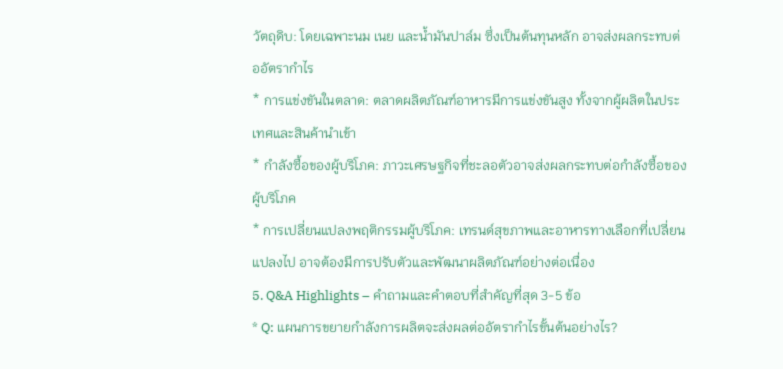วัตถุดิบ: โดยเฉพาะนม เนย และน้ำมันปาล์ม ซึ่งเป็นต้นทุนหลัก อาจส่งผลกระทบต่ออัตรากำไร
* การแข่งขันในตลาด: ตลาดผลิตภัณฑ์อาหารมีการแข่งขันสูง ทั้งจากผู้ผลิตในประเทศและสินค้านำเข้า
* กำลังซื้อของผู้บริโภค: ภาวะเศรษฐกิจที่ชะลอตัวอาจส่งผลกระทบต่อกำลังซื้อของผู้บริโภค
* การเปลี่ยนแปลงพฤติกรรมผู้บริโภค: เทรนด์สุขภาพและอาหารทางเลือกที่เปลี่ยนแปลงไป อาจต้องมีการปรับตัวและพัฒนาผลิตภัณฑ์อย่างต่อเนื่อง
5. Q&A Highlights – คำถามและคำตอบที่สำคัญที่สุด 3-5 ข้อ
* Q: แผนการขยายกำลังการผลิตจะส่งผลต่ออัตรากำไรขั้นต้นอย่างไร?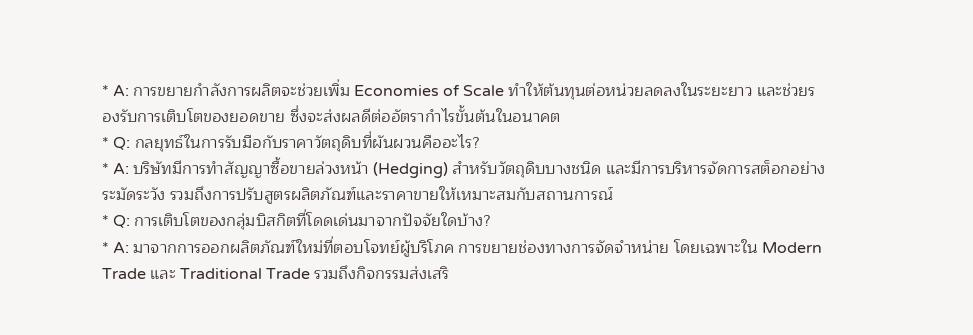* A: การขยายกำลังการผลิตจะช่วยเพิ่ม Economies of Scale ทำให้ต้นทุนต่อหน่วยลดลงในระยะยาว และช่วยรองรับการเติบโตของยอดขาย ซึ่งจะส่งผลดีต่ออัตรากำไรขั้นต้นในอนาคต
* Q: กลยุทธ์ในการรับมือกับราคาวัตถุดิบที่ผันผวนคืออะไร?
* A: บริษัทมีการทำสัญญาซื้อขายล่วงหน้า (Hedging) สำหรับวัตถุดิบบางชนิด และมีการบริหารจัดการสต็อกอย่างระมัดระวัง รวมถึงการปรับสูตรผลิตภัณฑ์และราคาขายให้เหมาะสมกับสถานการณ์
* Q: การเติบโตของกลุ่มบิสกิตที่โดดเด่นมาจากปัจจัยใดบ้าง?
* A: มาจากการออกผลิตภัณฑ์ใหม่ที่ตอบโจทย์ผู้บริโภค การขยายช่องทางการจัดจำหน่าย โดยเฉพาะใน Modern Trade และ Traditional Trade รวมถึงกิจกรรมส่งเสริ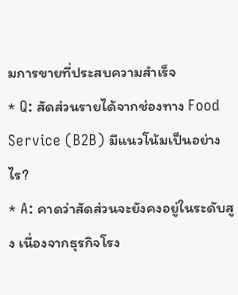มการขายที่ประสบความสำเร็จ
* Q: สัดส่วนรายได้จากช่องทาง Food Service (B2B) มีแนวโน้มเป็นอย่างไร?
* A: คาดว่าสัดส่วนจะยังคงอยู่ในระดับสูง เนื่องจากธุรกิจโรง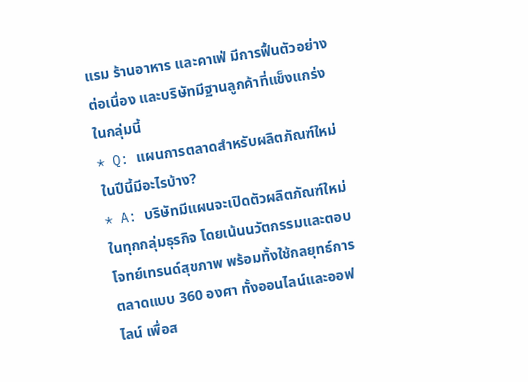แรม ร้านอาหาร และคาเฟ่ มีการฟื้นตัวอย่างต่อเนื่อง และบริษัทมีฐานลูกค้าที่แข็งแกร่งในกลุ่มนี้
* Q: แผนการตลาดสำหรับผลิตภัณฑ์ใหม่ในปีนี้มีอะไรบ้าง?
* A: บริษัทมีแผนจะเปิดตัวผลิตภัณฑ์ใหม่ในทุกกลุ่มธุรกิจ โดยเน้นนวัตกรรมและตอบโจทย์เทรนด์สุขภาพ พร้อมทั้งใช้กลยุทธ์การตลาดแบบ 360 องศา ทั้งออนไลน์และออฟไลน์ เพื่อส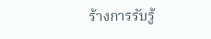ร้างการรับรู้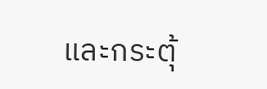และกระตุ้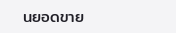นยอดขาย